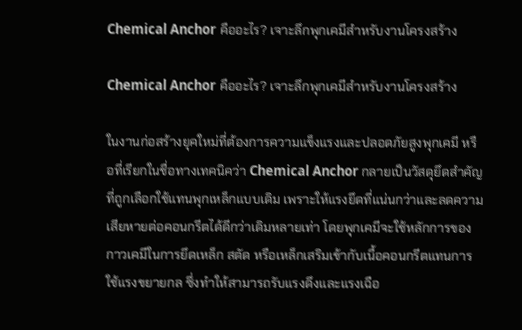Chemical Anchor คืออะไร? เจาะลึกพุกเคมีสำหรับงานโครงสร้าง

Chemical Anchor คืออะไร? เจาะลึกพุกเคมีสำหรับงานโครงสร้าง

ในงานก่อสร้างยุคใหม่ที่ต้องการความแข็งแรงและปลอดภัยสูงพุกเคมี หรือที่เรียกในชื่อทางเทคนิคว่า Chemical Anchor กลายเป็นวัสดุยึดสำคัญที่ถูกเลือกใช้แทนพุกเหล็กแบบเดิม เพราะให้แรงยึดที่แน่นกว่าและลดความเสียหายต่อคอนกรีตได้ดีกว่าเดิมหลายเท่า โดยพุกเคมีจะใช้หลักการของกาวเคมีในการยึดเหล็ก สตัด หรือเหล็กเสริมเข้ากับเนื้อคอนกรีตแทนการใช้แรงขยายกล ซึ่งทำให้สามารถรับแรงดึงและแรงเฉือ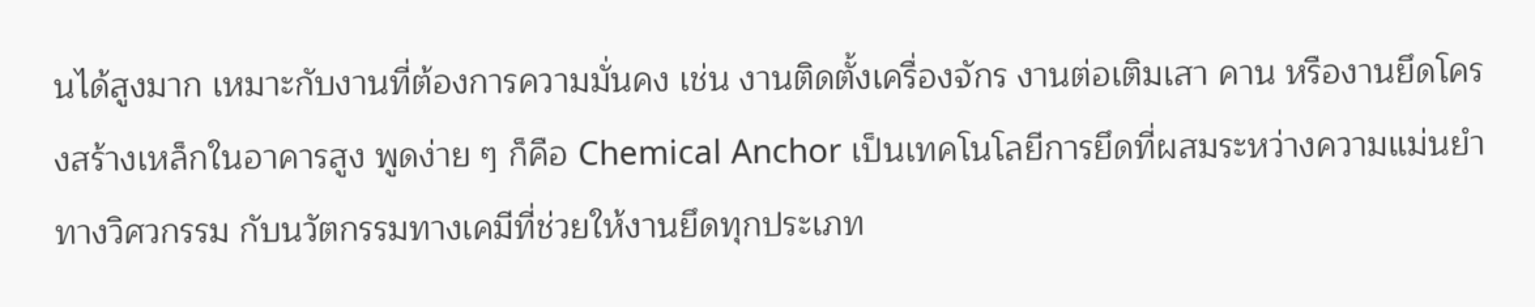นได้สูงมาก เหมาะกับงานที่ต้องการความมั่นคง เช่น งานติดตั้งเครื่องจักร งานต่อเติมเสา คาน หรืองานยึดโครงสร้างเหล็กในอาคารสูง พูดง่าย ๆ ก็คือ Chemical Anchor เป็นเทคโนโลยีการยึดที่ผสมระหว่างความแม่นยำทางวิศวกรรม กับนวัตกรรมทางเคมีที่ช่วยให้งานยึดทุกประเภท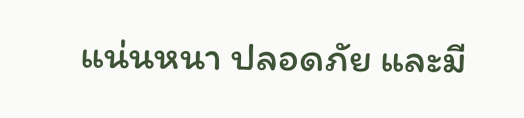แน่นหนา ปลอดภัย และมี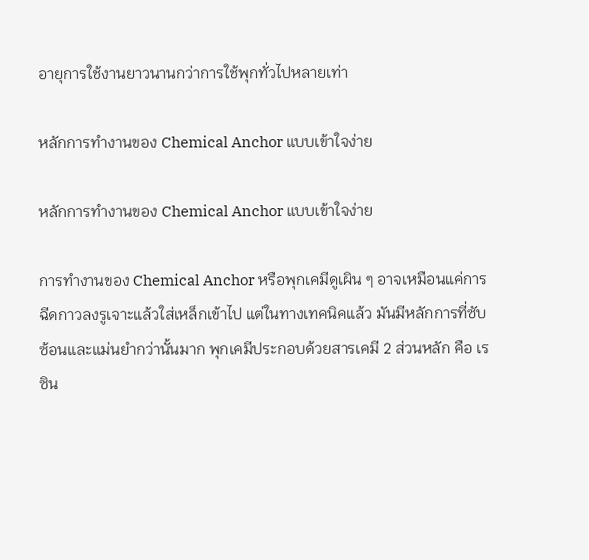อายุการใช้งานยาวนานกว่าการใช้พุกทั่วไปหลายเท่า

หลักการทำงานของ Chemical Anchor แบบเข้าใจง่าย

หลักการทำงานของ Chemical Anchor แบบเข้าใจง่าย

การทำงานของ Chemical Anchor หรือพุกเคมีดูเผิน ๆ อาจเหมือนแค่การฉีดกาวลงรูเจาะแล้วใส่เหล็กเข้าไป แต่ในทางเทคนิคแล้ว มันมีหลักการที่ซับซ้อนและแม่นยำกว่านั้นมาก พุกเคมีประกอบด้วยสารเคมี 2 ส่วนหลัก คือ เรซิน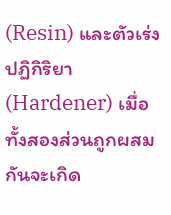(Resin) และตัวเร่งปฏิกิริยา (Hardener) เมื่อทั้งสองส่วนถูกผสมกันจะเกิด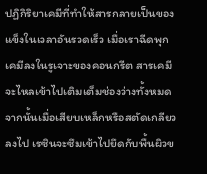ปฏิกิริยาเคมีที่ทำให้สารกลายเป็นของแข็งในเวลาอันรวดเร็ว เมื่อเราฉีดพุกเคมีลงในรูเจาะของคอนกรีต สารเคมีจะไหลเข้าไปเติมเต็มช่องว่างทั้งหมด จากนั้นเมื่อเสียบเหล็กหรือสตัดเกลียวลงไป เรซินจะซึมเข้าไปยึดกับพื้นผิวข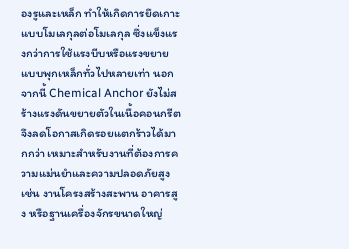องรูและเหล็ก ทำให้เกิดการยึดเกาะแบบโมเลกุลต่อโมเลกุล ซึ่งแข็งแรงกว่าการใช้แรงบีบหรือแรงขยายแบบพุกเหล็กทั่วไปหลายเท่า นอกจากนี้ Chemical Anchor ยังไม่สร้างแรงดันขยายตัวในเนื้อคอนกรีต จึงลดโอกาสเกิดรอยแตกร้าวได้มากกว่า เหมาะสำหรับงานที่ต้องการความแม่นยำและความปลอดภัยสูง เช่น งานโครงสร้างสะพาน อาคารสูง หรือฐานเครื่องจักรขนาดใหญ่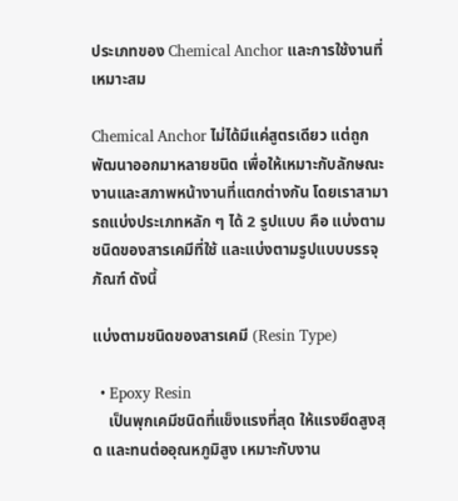ประเภทของ Chemical Anchor และการใช้งานที่เหมาะสม

Chemical Anchor ไม่ได้มีแค่สูตรเดียว แต่ถูกพัฒนาออกมาหลายชนิด เพื่อให้เหมาะกับลักษณะงานและสภาพหน้างานที่แตกต่างกัน โดยเราสามารถแบ่งประเภทหลัก ๆ ได้ 2 รูปแบบ คือ แบ่งตามชนิดของสารเคมีที่ใช้ และแบ่งตามรูปแบบบรรจุภัณฑ์ ดังนี้

แบ่งตามชนิดของสารเคมี (Resin Type)

  • Epoxy Resin
    เป็นพุกเคมีชนิดที่แข็งแรงที่สุด ให้แรงยึดสูงสุด และทนต่ออุณหภูมิสูง เหมาะกับงาน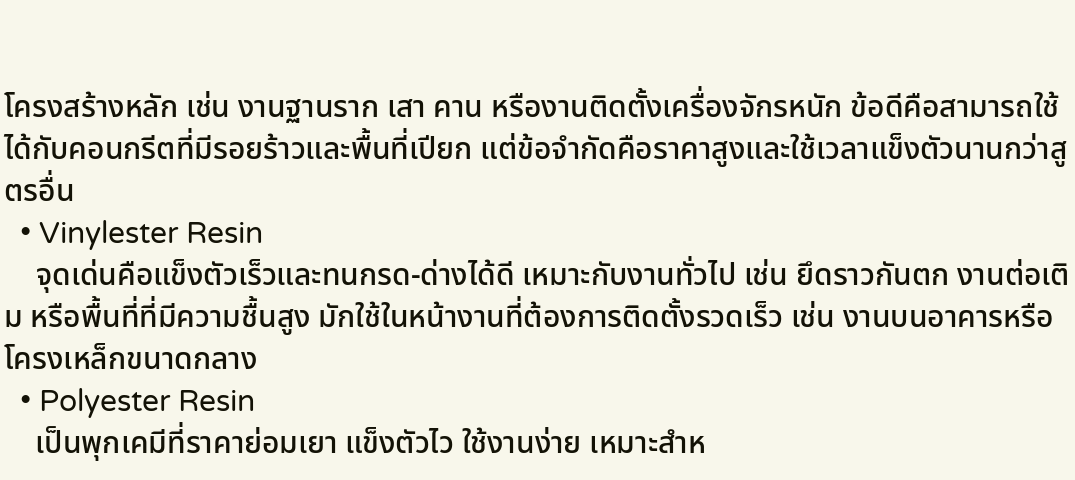โครงสร้างหลัก เช่น งานฐานราก เสา คาน หรืองานติดตั้งเครื่องจักรหนัก ข้อดีคือสามารถใช้ได้กับคอนกรีตที่มีรอยร้าวและพื้นที่เปียก แต่ข้อจำกัดคือราคาสูงและใช้เวลาแข็งตัวนานกว่าสูตรอื่น
  • Vinylester Resin
    จุดเด่นคือแข็งตัวเร็วและทนกรด-ด่างได้ดี เหมาะกับงานทั่วไป เช่น ยึดราวกันตก งานต่อเติม หรือพื้นที่ที่มีความชื้นสูง มักใช้ในหน้างานที่ต้องการติดตั้งรวดเร็ว เช่น งานบนอาคารหรือโครงเหล็กขนาดกลาง
  • Polyester Resin
    เป็นพุกเคมีที่ราคาย่อมเยา แข็งตัวไว ใช้งานง่าย เหมาะสำห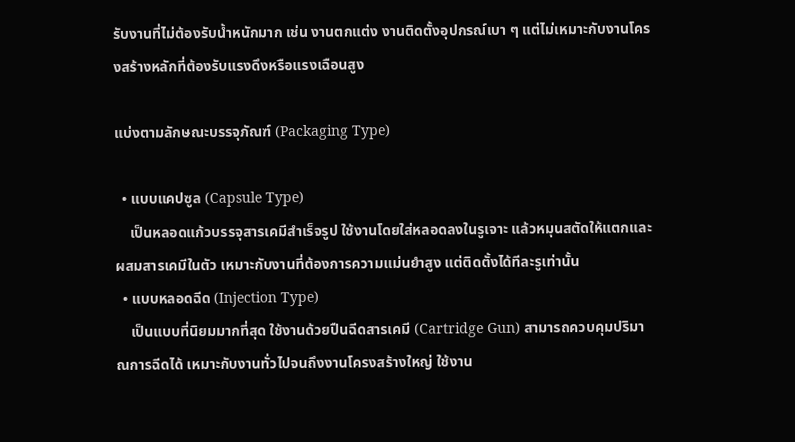รับงานที่ไม่ต้องรับน้ำหนักมาก เช่น งานตกแต่ง งานติดตั้งอุปกรณ์เบา ๆ แต่ไม่เหมาะกับงานโครงสร้างหลักที่ต้องรับแรงดึงหรือแรงเฉือนสูง

แบ่งตามลักษณะบรรจุภัณฑ์ (Packaging Type)

  • แบบแคปซูล (Capsule Type)
    เป็นหลอดแก้วบรรจุสารเคมีสำเร็จรูป ใช้งานโดยใส่หลอดลงในรูเจาะ แล้วหมุนสตัดให้แตกและผสมสารเคมีในตัว เหมาะกับงานที่ต้องการความแม่นยำสูง แต่ติดตั้งได้ทีละรูเท่านั้น
  • แบบหลอดฉีด (Injection Type)
    เป็นแบบที่นิยมมากที่สุด ใช้งานด้วยปืนฉีดสารเคมี (Cartridge Gun) สามารถควบคุมปริมาณการฉีดได้ เหมาะกับงานทั่วไปจนถึงงานโครงสร้างใหญ่ ใช้งาน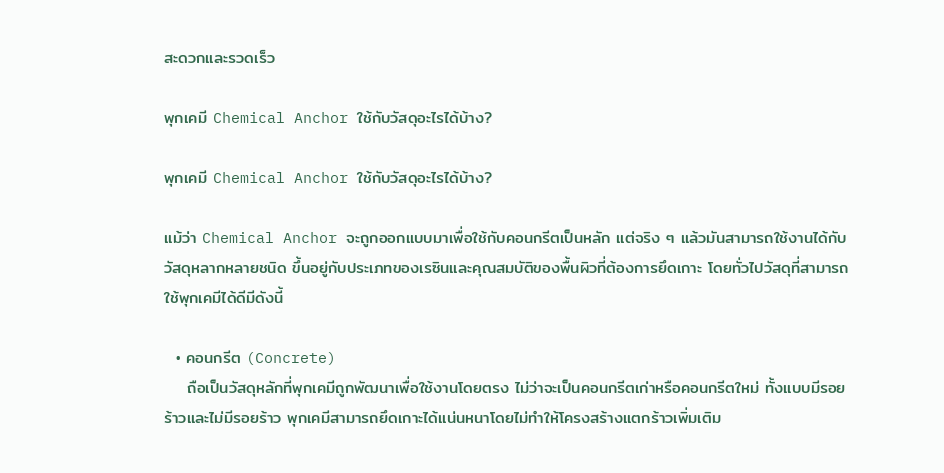สะดวกและรวดเร็ว

พุกเคมี Chemical Anchor ใช้กับวัสดุอะไรได้บ้าง?

พุกเคมี Chemical Anchor ใช้กับวัสดุอะไรได้บ้าง?

แม้ว่า Chemical Anchor จะถูกออกแบบมาเพื่อใช้กับคอนกรีตเป็นหลัก แต่จริง ๆ แล้วมันสามารถใช้งานได้กับวัสดุหลากหลายชนิด ขึ้นอยู่กับประเภทของเรซินและคุณสมบัติของพื้นผิวที่ต้องการยึดเกาะ โดยทั่วไปวัสดุที่สามารถใช้พุกเคมีได้ดีมีดังนี้

  • คอนกรีต (Concrete)
    ถือเป็นวัสดุหลักที่พุกเคมีถูกพัฒนาเพื่อใช้งานโดยตรง ไม่ว่าจะเป็นคอนกรีตเก่าหรือคอนกรีตใหม่ ทั้งแบบมีรอยร้าวและไม่มีรอยร้าว พุกเคมีสามารถยึดเกาะได้แน่นหนาโดยไม่ทำให้โครงสร้างแตกร้าวเพิ่มเติม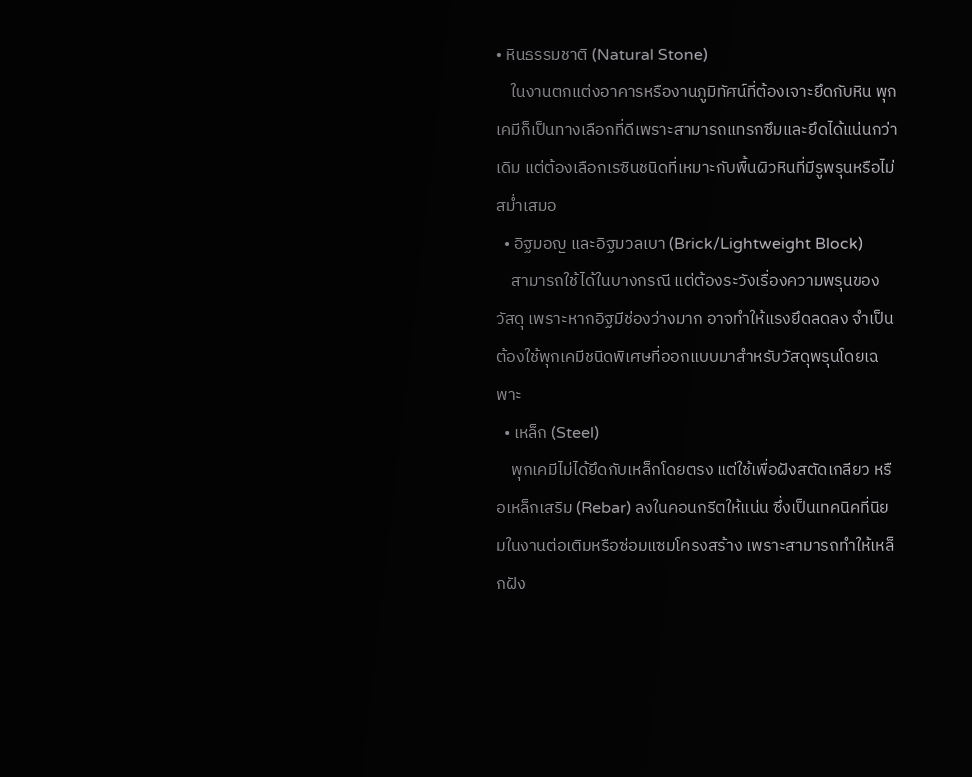• หินธรรมชาติ (Natural Stone)
    ในงานตกแต่งอาคารหรืองานภูมิทัศน์ที่ต้องเจาะยึดกับหิน พุกเคมีก็เป็นทางเลือกที่ดีเพราะสามารถแทรกซึมและยึดได้แน่นกว่าเดิม แต่ต้องเลือกเรซินชนิดที่เหมาะกับพื้นผิวหินที่มีรูพรุนหรือไม่สม่ำเสมอ
  • อิฐมอญ และอิฐมวลเบา (Brick/Lightweight Block)
    สามารถใช้ได้ในบางกรณี แต่ต้องระวังเรื่องความพรุนของวัสดุ เพราะหากอิฐมีช่องว่างมาก อาจทำให้แรงยึดลดลง จำเป็นต้องใช้พุกเคมีชนิดพิเศษที่ออกแบบมาสำหรับวัสดุพรุนโดยเฉพาะ
  • เหล็ก (Steel)
    พุกเคมีไม่ได้ยึดกับเหล็กโดยตรง แต่ใช้เพื่อฝังสตัดเกลียว หรือเหล็กเสริม (Rebar) ลงในคอนกรีตให้แน่น ซึ่งเป็นเทคนิคที่นิยมในงานต่อเติมหรือซ่อมแซมโครงสร้าง เพราะสามารถทำให้เหล็กฝัง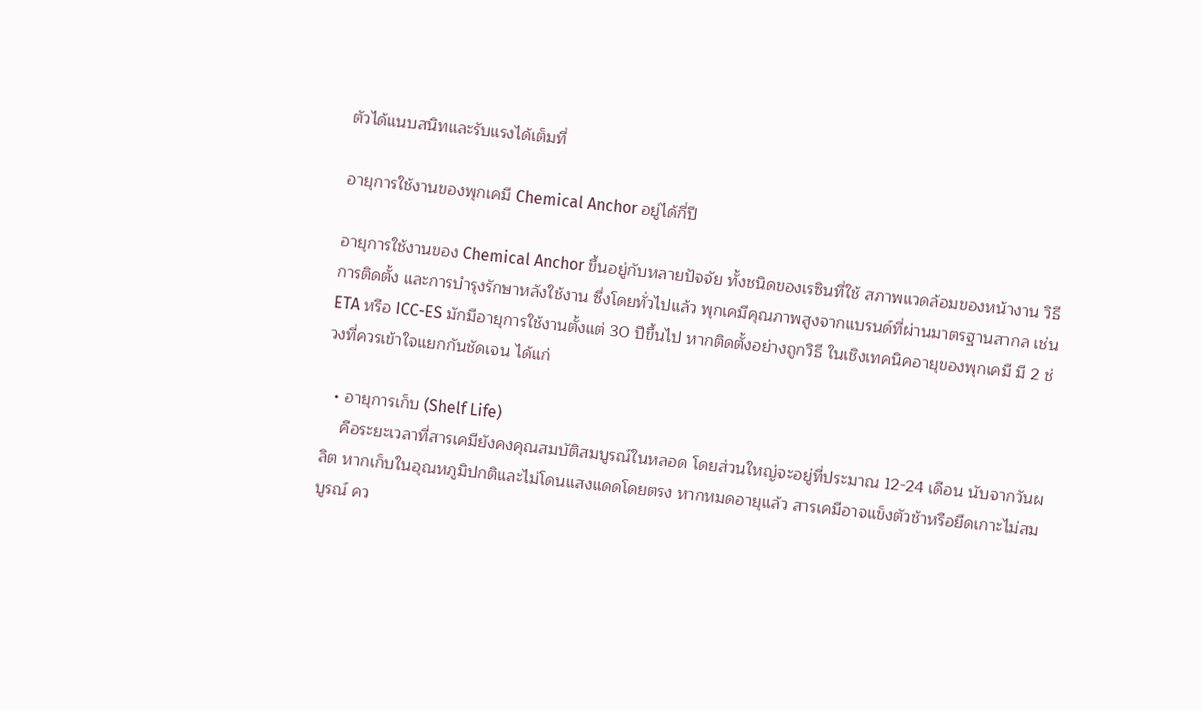ตัวได้แนบสนิทและรับแรงได้เต็มที่

อายุการใช้งานของพุกเคมี Chemical Anchor อยู่ได้กี่ปี

อายุการใช้งานของ Chemical Anchor ขึ้นอยู่กับหลายปัจจัย ทั้งชนิดของเรซินที่ใช้ สภาพแวดล้อมของหน้างาน วิธีการติดตั้ง และการบำรุงรักษาหลังใช้งาน ซึ่งโดยทั่วไปแล้ว พุกเคมีคุณภาพสูงจากแบรนด์ที่ผ่านมาตรฐานสากล เช่น ETA หรือ ICC-ES มักมีอายุการใช้งานตั้งแต่ 30 ปีขึ้นไป หากติดตั้งอย่างถูกวิธี ในเชิงเทคนิคอายุของพุกเคมี มี 2 ช่วงที่ควรเข้าใจแยกกันชัดเจน ได้แก่

  • อายุการเก็บ (Shelf Life)
    คือระยะเวลาที่สารเคมียังคงคุณสมบัติสมบูรณ์ในหลอด โดยส่วนใหญ่จะอยู่ที่ประมาณ 12-24 เดือน นับจากวันผลิต หากเก็บในอุณหภูมิปกติและไม่โดนแสงแดดโดยตรง หากหมดอายุแล้ว สารเคมีอาจแข็งตัวช้าหรือยึดเกาะไม่สมบูรณ์ คว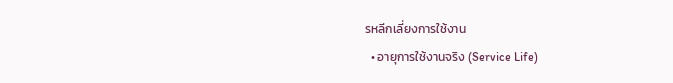รหลีกเลี่ยงการใช้งาน
  • อายุการใช้งานจริง (Service Life)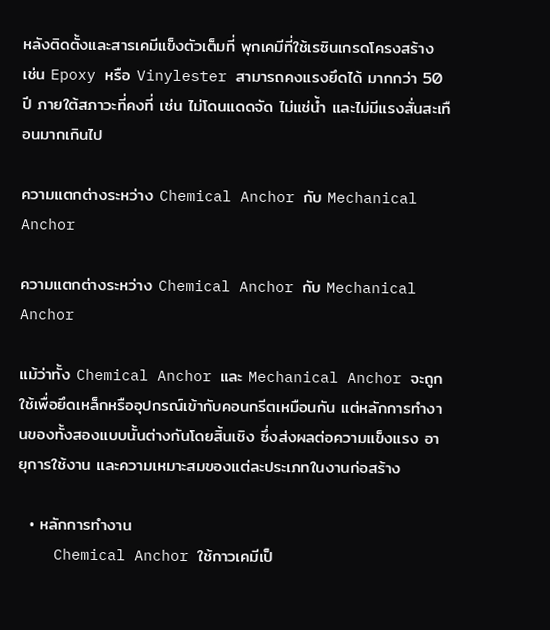หลังติดตั้งและสารเคมีแข็งตัวเต็มที่ พุกเคมีที่ใช้เรซินเกรดโครงสร้าง เช่น Epoxy หรือ Vinylester สามารถคงแรงยึดได้ มากกว่า 50 ปี ภายใต้สภาวะที่คงที่ เช่น ไม่โดนแดดจัด ไม่แช่น้ำ และไม่มีแรงสั่นสะเทือนมากเกินไป

ความแตกต่างระหว่าง Chemical Anchor กับ Mechanical Anchor

ความแตกต่างระหว่าง Chemical Anchor กับ Mechanical Anchor

แม้ว่าทั้ง Chemical Anchor และ Mechanical Anchor จะถูกใช้เพื่อยึดเหล็กหรืออุปกรณ์เข้ากับคอนกรีตเหมือนกัน แต่หลักการทำงานของทั้งสองแบบนั้นต่างกันโดยสิ้นเชิง ซึ่งส่งผลต่อความแข็งแรง อายุการใช้งาน และความเหมาะสมของแต่ละประเภทในงานก่อสร้าง

  • หลักการทำงาน
    Chemical Anchor ใช้กาวเคมีเป็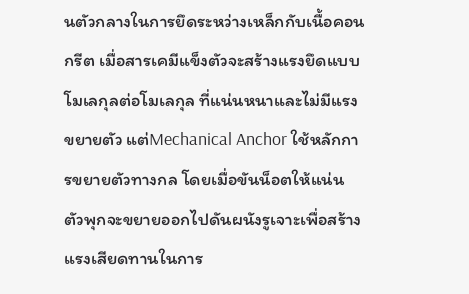นตัวกลางในการยึดระหว่างเหล็กกับเนื้อคอนกรีต เมื่อสารเคมีแข็งตัวจะสร้างแรงยึดแบบ โมเลกุลต่อโมเลกุล ที่แน่นหนาและไม่มีแรงขยายตัว แต่Mechanical Anchor ใช้หลักการขยายตัวทางกล โดยเมื่อขันน็อตให้แน่น ตัวพุกจะขยายออกไปดันผนังรูเจาะเพื่อสร้างแรงเสียดทานในการ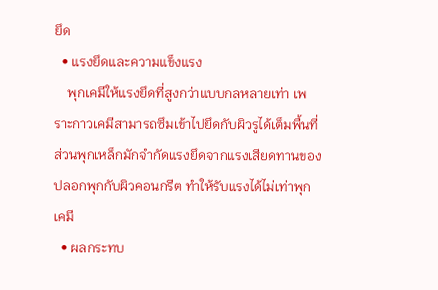ยึด
  • แรงยึดและความแข็งแรง
    พุกเคมีให้แรงยึดที่สูงกว่าแบบกลหลายเท่า เพราะกาวเคมีสามารถซึมเข้าไปยึดกับผิวรูได้เต็มพื้นที่ ส่วนพุกเหล็กมักจำกัดแรงยึดจากแรงเสียดทานของปลอกพุกกับผิวคอนกรีต ทำให้รับแรงได้ไม่เท่าพุกเคมี
  • ผลกระทบ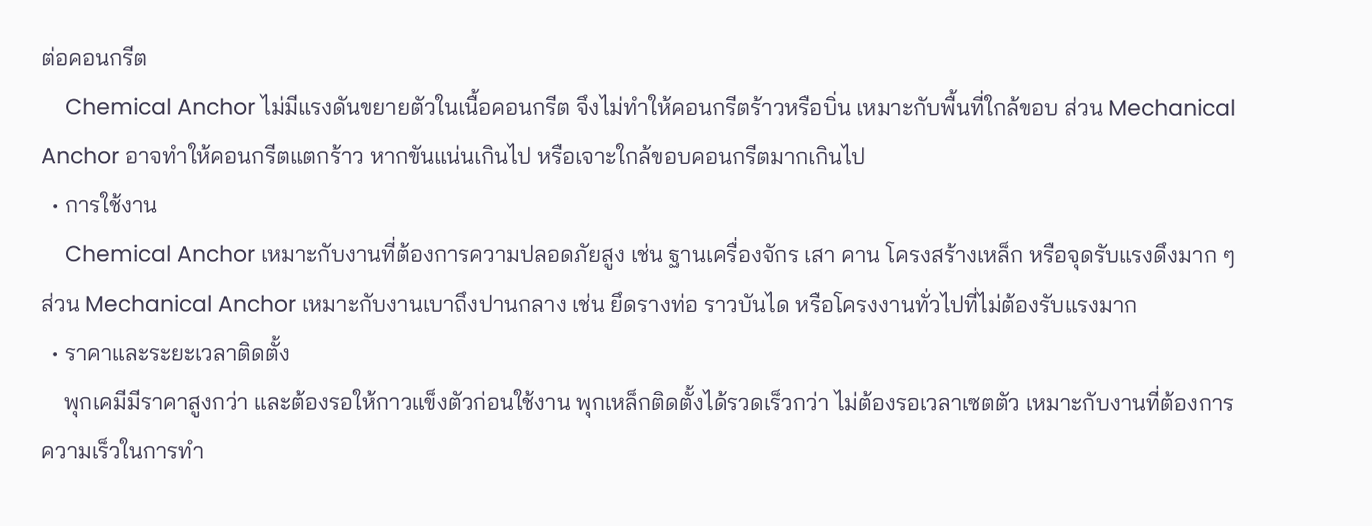ต่อคอนกรีต
    Chemical Anchor ไม่มีแรงดันขยายตัวในเนื้อคอนกรีต จึงไม่ทำให้คอนกรีตร้าวหรือบิ่น เหมาะกับพื้นที่ใกล้ขอบ ส่วน Mechanical Anchor อาจทำให้คอนกรีตแตกร้าว หากขันแน่นเกินไป หรือเจาะใกล้ขอบคอนกรีตมากเกินไป
  • การใช้งาน
    Chemical Anchor เหมาะกับงานที่ต้องการความปลอดภัยสูง เช่น ฐานเครื่องจักร เสา คาน โครงสร้างเหล็ก หรือจุดรับแรงดึงมาก ๆ ส่วน Mechanical Anchor เหมาะกับงานเบาถึงปานกลาง เช่น ยึดรางท่อ ราวบันได หรือโครงงานทั่วไปที่ไม่ต้องรับแรงมาก
  • ราคาและระยะเวลาติดตั้ง
    พุกเคมีมีราคาสูงกว่า และต้องรอให้กาวแข็งตัวก่อนใช้งาน พุกเหล็กติดตั้งได้รวดเร็วกว่า ไม่ต้องรอเวลาเซตตัว เหมาะกับงานที่ต้องการความเร็วในการทำ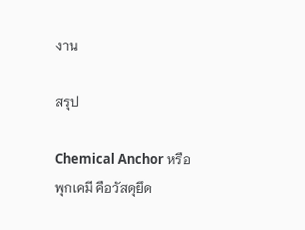งาน

สรุป

Chemical Anchor หรือพุกเคมี คือวัสดุยึด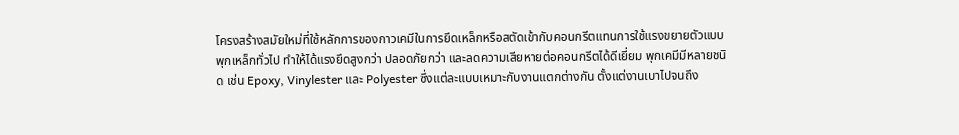โครงสร้างสมัยใหม่ที่ใช้หลักการของกาวเคมีในการยึดเหล็กหรือสตัดเข้ากับคอนกรีตแทนการใช้แรงขยายตัวแบบพุกเหล็กทั่วไป ทำให้ได้แรงยึดสูงกว่า ปลอดภัยกว่า และลดความเสียหายต่อคอนกรีตได้ดีเยี่ยม พุกเคมีมีหลายชนิด เช่น Epoxy, Vinylester และ Polyester ซึ่งแต่ละแบบเหมาะกับงานแตกต่างกัน ตั้งแต่งานเบาไปจนถึง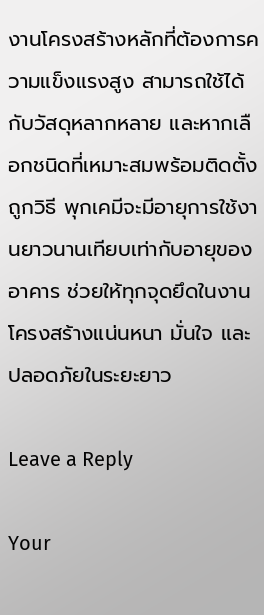งานโครงสร้างหลักที่ต้องการความแข็งแรงสูง สามารถใช้ได้กับวัสดุหลากหลาย และหากเลือกชนิดที่เหมาะสมพร้อมติดตั้งถูกวิธี พุกเคมีจะมีอายุการใช้งานยาวนานเทียบเท่ากับอายุของอาคาร ช่วยให้ทุกจุดยึดในงานโครงสร้างแน่นหนา มั่นใจ และปลอดภัยในระยะยาว

Leave a Reply

Your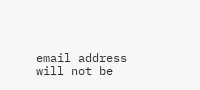email address will not be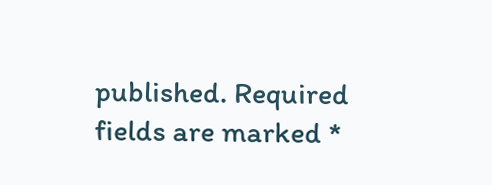published. Required fields are marked *